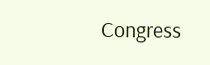Congress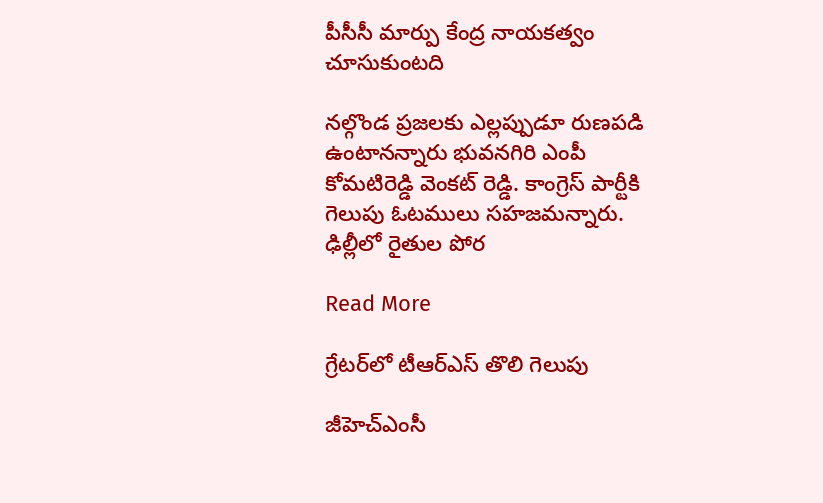పీసీసీ మార్పు కేంద్ర నాయకత్వం చూసుకుంటది

నల్గొండ ప్రజలకు ఎల్లప్పుడూ రుణపడి ఉంటానన్నారు భువనగిరి ఎంపీ కోమటిరెడ్డి వెంకట్ రెడ్డి. కాంగ్రెస్ పార్టీకి గెలుపు ఓటములు సహజమన్నారు. ఢిల్లీలో రైతుల పోర

Read More

గ్రేటర్‌లో టీఆర్ఎస్ తొలి గెలుపు

జీహెచ్ఎంసీ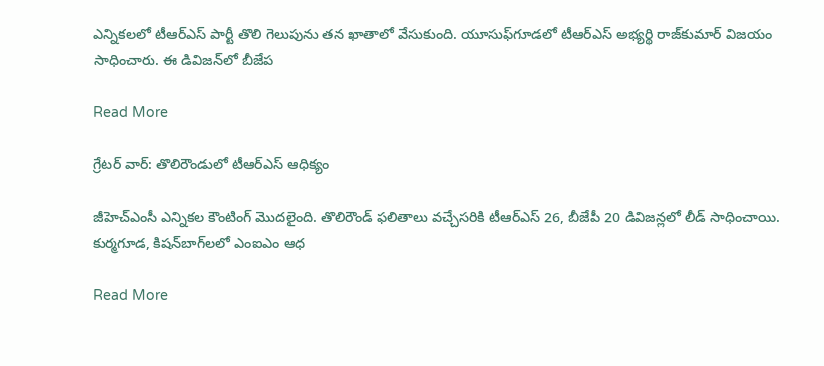ఎన్నికలలో టీఆర్ఎస్ పార్టీ తొలి గెలుపును తన ఖాతాలో వేసుకుంది. యూసుఫ్‌గూడలో టీఆర్ఎస్ అభ్యర్థి రాజ్‌కుమార్ విజయం సాధించారు. ఈ డివిజన్‌లో బీజేప

Read More

గ్రేటర్ వార్: తొలిరౌండులో టీఆర్ఎస్ ఆధిక్యం

జీహెచ్ఎంసీ ఎన్నికల కౌంటింగ్ మొదలైంది. తొలిరౌండ్ ఫలితాలు వచ్చేసరికి టీఆర్ఎస్ 26, బీజేపీ 20 డివిజన్లలో లీడ్ సాధించాయి. కుర్మగూడ, కిషన్‌బాగ్‌లలో ఎంఐఎం ఆధ

Read More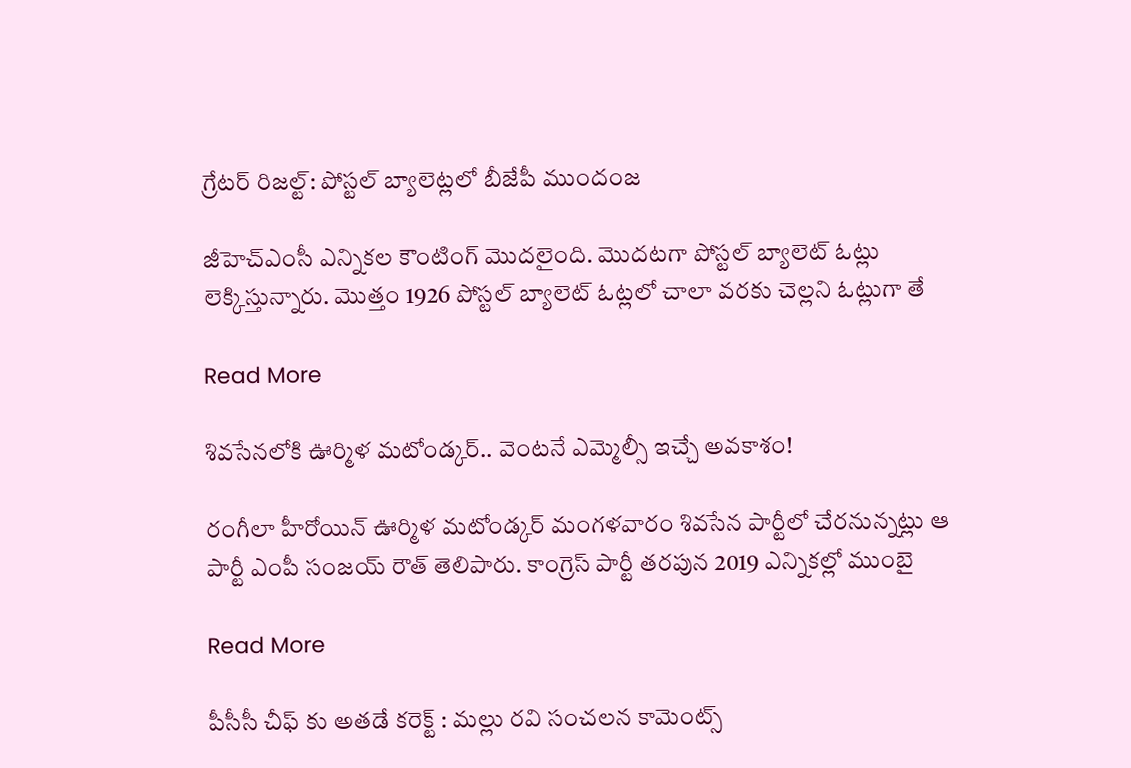గ్రేటర్ రిజల్ట్: పోస్టల్ బ్యాలెట్లలో బీజేపీ ముందంజ

జీహెచ్ఎంసీ ఎన్నికల కౌంటింగ్ మొదలైంది. మొదటగా పోస్టల్ బ్యాలెట్ ఓట్లు లెక్కిస్తున్నారు. మొత్తం 1926 పోస్టల్ బ్యాలెట్ ఓట్లలో చాలా వరకు చెల్లని ఓట్లుగా తే

Read More

శివసేనలోకి ఊర్మిళ మటోండ్కర్.. వెంటనే ఎమ్మెల్సీ ఇచ్చే అవకాశం!

రంగీలా హీరోయిన్ ఊర్మిళ మటోండ్కర్ మంగళవారం శివసేన పార్టీలో చేరనున్నట్లు ఆ పార్టీ ఎంపీ సంజయ్ రౌత్ తెలిపారు. కాంగ్రెస్ పార్టీ తరపున 2019 ఎన్నికల్లో ముంబై

Read More

పీసీసీ చీఫ్ కు అతడే కరెక్ట్ : మల్లు రవి సంచలన కామెంట్స్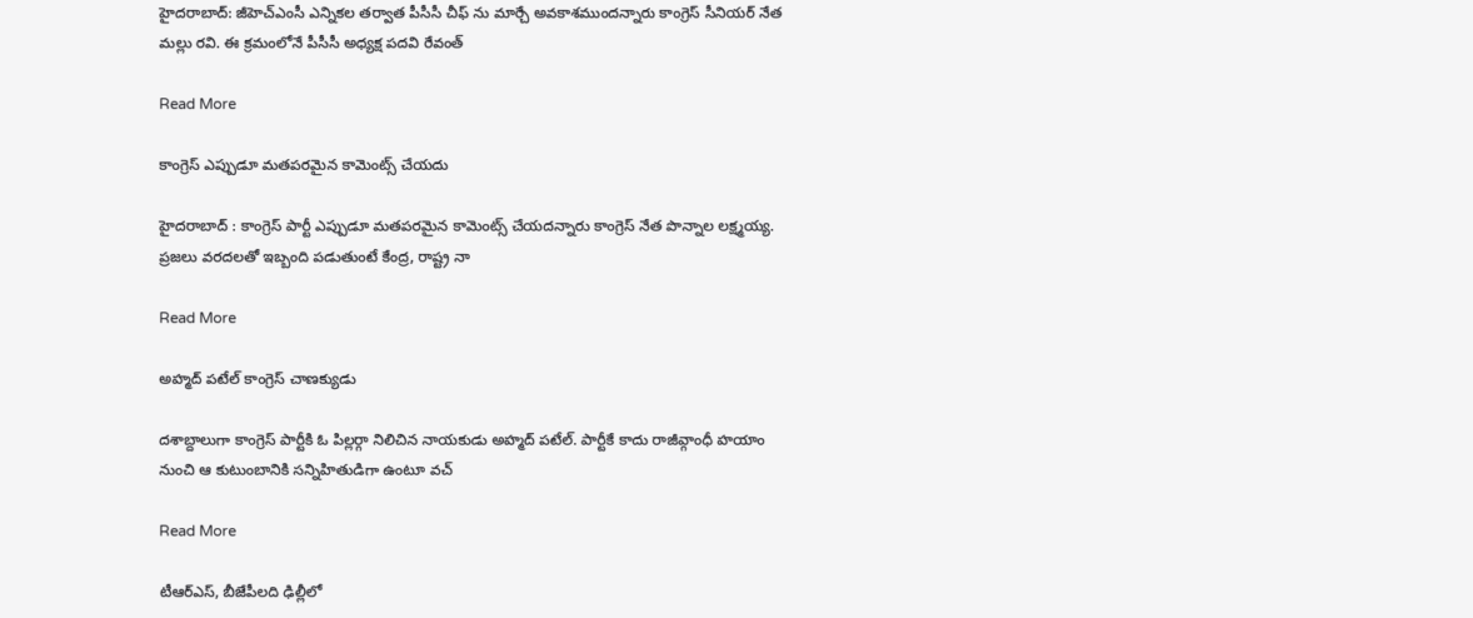హైదరాబాద్: జీహెచ్‌ఎంసీ ఎన్నికల తర్వాత పీసీసీ చీఫ్‌ ను మార్చే అవకాశముందన్నారు కాంగ్రెస్ సీనియర్ నేత మల్లు రవి. ఈ క్రమంలోనే పీసీసీ అధ్యక్ష పదవి రేవంత్‌

Read More

కాంగ్రెస్‌ ఎప్పుడూ మతపరమైన కామెంట్స్ చేయదు

హైదరాబాద్ : కాంగ్రెస్‌ పార్టీ ఎప్పుడూ మతపరమైన కామెంట్స్ చేయదన్నారు కాంగ్రెస్ నేత పొన్నాల లక్ష్మయ్య.  ప్రజలు వరదలతో ఇబ్బంది పడుతుంటే కేంద్ర, రాష్ట్ర నా

Read More

అహ్మద్ పటేల్ కాంగ్రెస్ చాణక్యుడు

దశాబ్దాలుగా కాంగ్రెస్ పార్టీకి ఓ పిల్లర్గా నిలిచిన నాయకుడు అహ్మద్ పటేల్. పార్టీకే కాదు రాజీవ్గాంధీ హయాం నుంచి ఆ కుటుంబానికి సన్నిహితుడిగా ఉంటూ వచ్

Read More

టీఆర్ఎస్, బీజేపీలది ఢిల్లీలో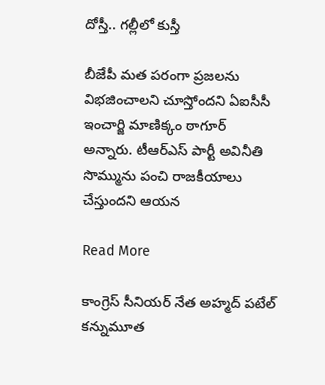దోస్తీ.. గల్లీలో కుస్తీ

బీజేపీ మత పరంగా ప్రజలను విభజించాలని చూస్తోందని ఏఐసీసీ ఇంచార్జి మాణిక్కం ఠాగూర్ అన్నారు. టీఆర్ఎస్ పార్టీ అవినీతి సొమ్మును పంచి రాజకీయాలు చేస్తుందని ఆయన

Read More

కాంగ్రెస్ సీనియర్ నేత అహ్మద్ పటేల్ కన్నుమూత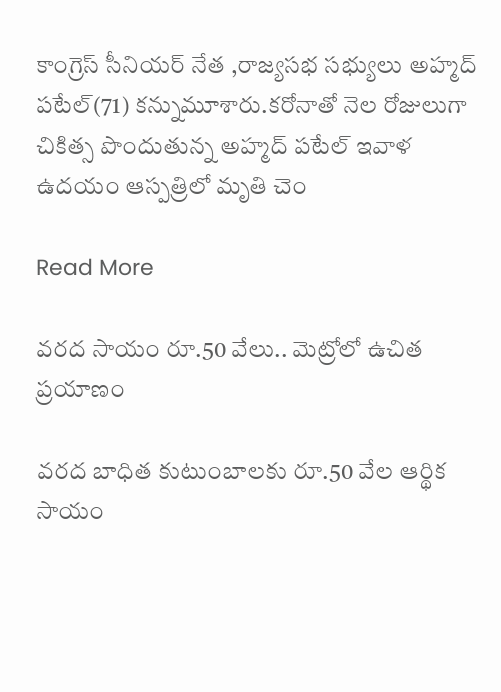కాంగ్రెస్ సీనియర్ నేత ,రాజ్యసభ సభ్యులు అహ్మద్ పటేల్(71) కన్నుమూశారు.కరోనాతో నెల రోజులుగా చికిత్స పొందుతున్న అహ్మద్ పటేల్ ఇవాళ ఉదయం ఆస్పత్రిలో మృతి చెం

Read More

వరద సాయం రూ.50 వేలు.. మెట్రోలో ఉచిత ప్రయాణం

వరద బాధిత కుటుంబాలకు రూ.50 వేల ఆర్థిక సాయం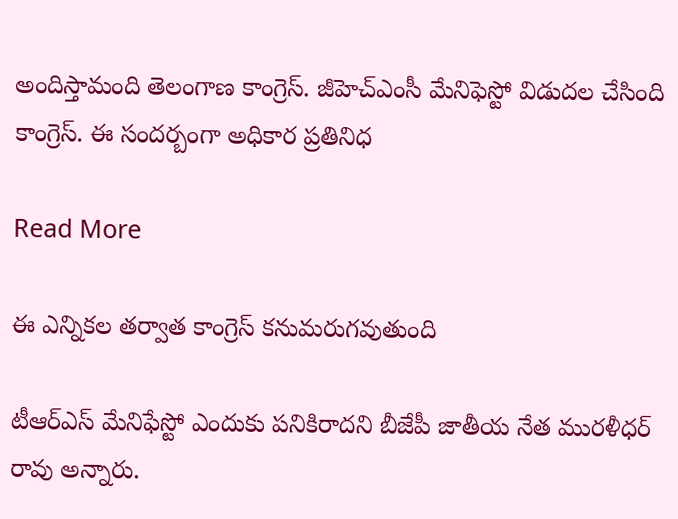అందిస్తామంది తెలంగాణ కాంగ్రెస్. జీహెచ్ఎంసీ మేనిఫెస్టో విడుదల చేసింది కాంగ్రెస్. ఈ సందర్బంగా అధికార ప్రతినిధ

Read More

ఈ ఎన్నికల తర్వాత కాంగ్రెస్ కనుమరుగవుతుంది

టీఆర్ఎస్ మేనిఫేస్టో ఎందుకు పనికిరాదని బీజేపీ జాతీయ నేత మురళీధర్ రావు అన్నారు.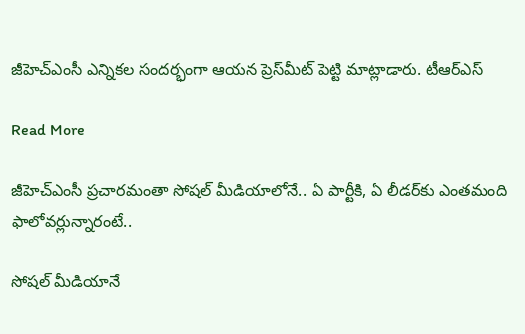జీహెచ్ఎంసీ ఎన్నికల సందర్భంగా ఆయన ప్రెస్‌మీట్ పెట్టి మాట్లాడారు. టీఆర్ఎస్

Read More

జీహెచ్ఎంసీ ప్రచారమంతా సోషల్ మీడియాలోనే.. ఏ పార్టీకి, ఏ లీడర్‌కు ఎంతమంది ఫాలోవర్లున్నారంటే..

సోషల్ మీడియానే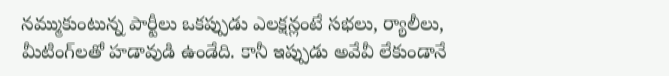నమ్ముకుంటున్న పార్టీలు ఒకప్పుడు ఎలక్షన్లంటే సభలు, ర్యాలీలు, మీటింగ్‌లతో హడావుడి ఉండేది. కానీ ఇప్పుడు అవేవీ లేకుండానే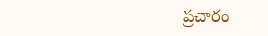ప్రచారం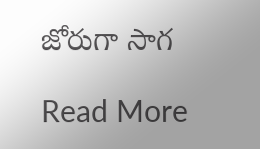జోరుగా సాగ

Read More